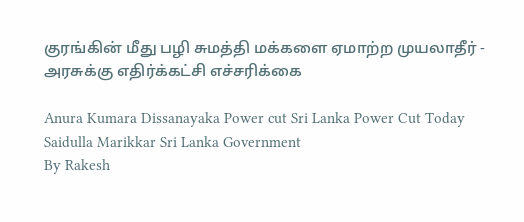குரங்கின் மீது பழி சுமத்தி மக்களை ஏமாற்ற முயலாதீர் - அரசுக்கு எதிர்க்கட்சி எச்சரிக்கை

Anura Kumara Dissanayaka Power cut Sri Lanka Power Cut Today Saidulla Marikkar Sri Lanka Government
By Rakesh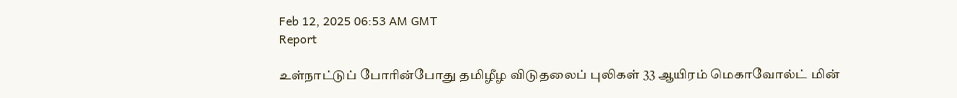Feb 12, 2025 06:53 AM GMT
Report

உள்நாட்டுப் போரின்போது தமிழீழ விடுதலைப் புலிகள் 33 ஆயிரம் மெகாவோல்ட் மின்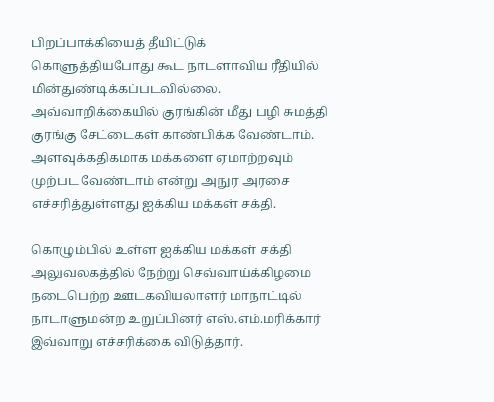பிறப்பாக்கியைத் தீயிட்டுக் கொளுத்தியபோது கூட நாடளாவிய ரீதியில் மின்துண்டிக்கப்படவில்லை. அவ்வாறிக்கையில் குரங்கின் மீது பழி சுமத்தி குரங்கு சேட்டைகள் காண்பிக்க வேண்டாம். அளவுக்கதிகமாக மக்களை ஏமாற்றவும் முற்பட வேண்டாம் என்று அநுர அரசை எச்சரித்துள்ளது ஐக்கிய மக்கள் சக்தி.

கொழும்பில் உள்ள ஐக்கிய மக்கள் சக்தி அலுவலகத்தில் நேற்று செவ்வாய்க்கிழமை நடைபெற்ற ஊடகவியலாளர் மாநாட்டில் நாடாளுமன்ற உறுப்பினர் எஸ்.எம்.மரிக்கார் இவ்வாறு எச்சரிக்கை விடுத்தார்.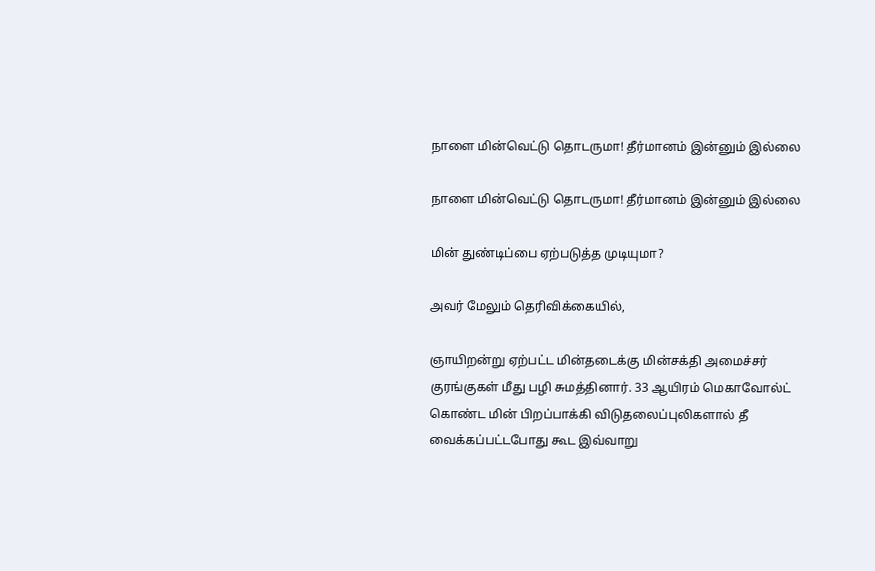நாளை மின்வெட்டு தொடருமா! தீர்மானம் இன்னும் இல்லை

நாளை மின்வெட்டு தொடருமா! தீர்மானம் இன்னும் இல்லை

மின் துண்டிப்பை ஏற்படுத்த முடியுமா?

அவர் மேலும் தெரிவிக்கையில்,

ஞாயிறன்று ஏற்பட்ட மின்தடைக்கு மின்சக்தி அமைச்சர் குரங்குகள் மீது பழி சுமத்தினார். 33 ஆயிரம் மெகாவோல்ட் கொண்ட மின் பிறப்பாக்கி விடுதலைப்புலிகளால் தீ வைக்கப்பட்டபோது கூட இவ்வாறு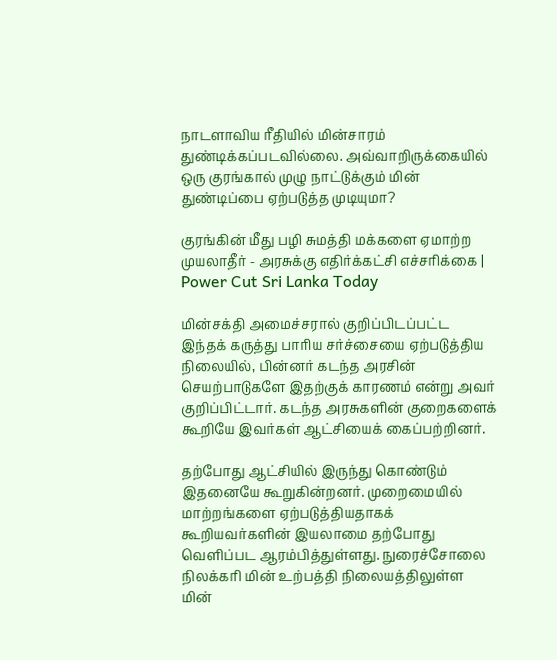நாடளாவிய ரீதியில் மின்சாரம் துண்டிக்கப்படவில்லை. அவ்வாறிருக்கையில் ஒரு குரங்கால் முழு நாட்டுக்கும் மின் துண்டிப்பை ஏற்படுத்த முடியுமா?

குரங்கின் மீது பழி சுமத்தி மக்களை ஏமாற்ற முயலாதீர் - அரசுக்கு எதிர்க்கட்சி எச்சரிக்கை | Power Cut Sri Lanka Today

மின்சக்தி அமைச்சரால் குறிப்பிடப்பட்ட இந்தக் கருத்து பாரிய சர்ச்சையை ஏற்படுத்திய நிலையில், பின்னர் கடந்த அரசின் செயற்பாடுகளே இதற்குக் காரணம் என்று அவர் குறிப்பிட்டார். கடந்த அரசுகளின் குறைகளைக் கூறியே இவர்கள் ஆட்சியைக் கைப்பற்றினர்.

தற்போது ஆட்சியில் இருந்து கொண்டும் இதனையே கூறுகின்றனர். முறைமையில் மாற்றங்களை ஏற்படுத்தியதாகக் கூறியவர்களின் இயலாமை தற்போது வெளிப்பட ஆரம்பித்துள்ளது. நுரைச்சோலை நிலக்கரி மின் உற்பத்தி நிலையத்திலுள்ள மின்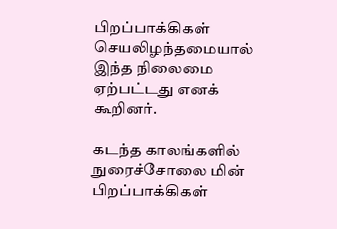பிறப்பாக்கிகள் செயலிழந்தமையால் இந்த நிலைமை ஏற்பட்டது எனக் கூறினர்.

கடந்த காலங்களில் நுரைச்சோலை மின் பிறப்பாக்கிகள்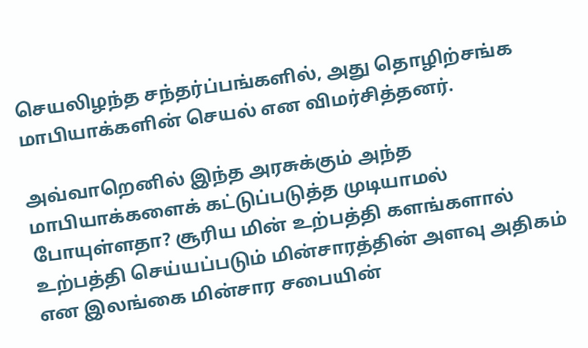செயலிழந்த சந்தர்ப்பங்களில், அது தொழிற்சங்க மாபியாக்களின் செயல் என விமர்சித்தனர்.

அவ்வாறெனில் இந்த அரசுக்கும் அந்த மாபியாக்களைக் கட்டுப்படுத்த முடியாமல் போயுள்ளதா? சூரிய மின் உற்பத்தி களங்களால் உற்பத்தி செய்யப்படும் மின்சாரத்தின் அளவு அதிகம் என இலங்கை மின்சார சபையின்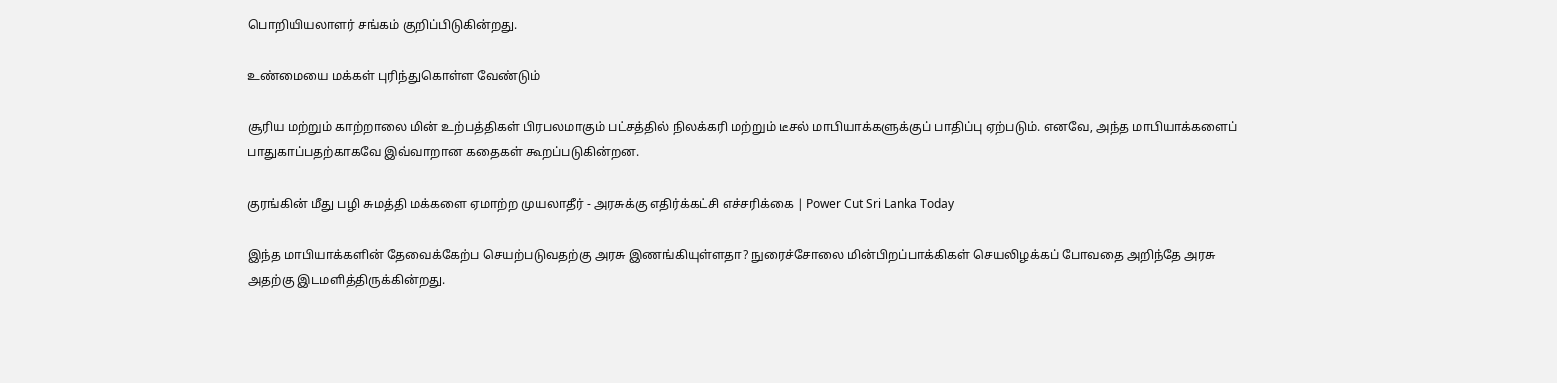பொறியியலாளர் சங்கம் குறிப்பிடுகின்றது.

உண்மையை மக்கள் புரிந்துகொள்ள வேண்டும்

சூரிய மற்றும் காற்றாலை மின் உற்பத்திகள் பிரபலமாகும் பட்சத்தில் நிலக்கரி மற்றும் டீசல் மாபியாக்களுக்குப் பாதிப்பு ஏற்படும். எனவே, அந்த மாபியாக்களைப் பாதுகாப்பதற்காகவே இவ்வாறான கதைகள் கூறப்படுகின்றன.

குரங்கின் மீது பழி சுமத்தி மக்களை ஏமாற்ற முயலாதீர் - அரசுக்கு எதிர்க்கட்சி எச்சரிக்கை | Power Cut Sri Lanka Today

இந்த மாபியாக்களின் தேவைக்கேற்ப செயற்படுவதற்கு அரசு இணங்கியுள்ளதா? நுரைச்சோலை மின்பிறப்பாக்கிகள் செயலிழக்கப் போவதை அறிந்தே அரசு அதற்கு இடமளித்திருக்கின்றது.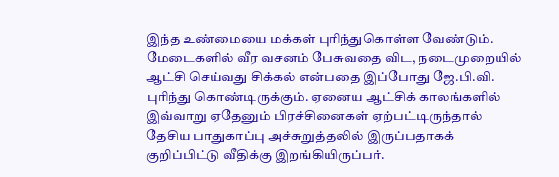இந்த உண்மையை மக்கள் புரிந்துகொள்ள வேண்டும். மேடைகளில் வீர வசனம் பேசுவதை விட, நடைமுறையில் ஆட்சி செய்வது சிக்கல் என்பதை இப்போது ஜே.பி.வி. புரிந்து கொண்டிருக்கும். ஏனைய ஆட்சிக் காலங்களில் இவ்வாறு ஏதேனும் பிரச்சினைகள் ஏற்பட்டிருந்தால் தேசிய பாதுகாப்பு அச்சுறுத்தலில் இருப்பதாகக் குறிப்பிட்டு வீதிக்கு இறங்கியிருப்பர்.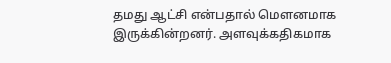தமது ஆட்சி என்பதால் மௌனமாக இருக்கின்றனர். அளவுக்கதிகமாக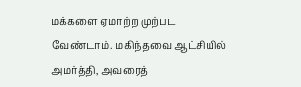மக்களை ஏமாற்ற முற்பட வேண்டாம். மகிந்தவை ஆட்சியில் அமர்த்தி, அவரைத்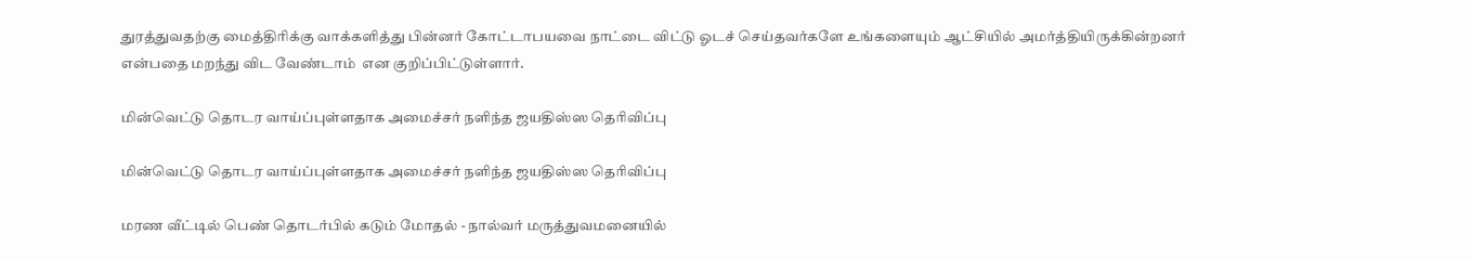துரத்துவதற்கு மைத்திரிக்கு வாக்களித்து பின்னர் கோட்டாபயவை நாட்டை விட்டு ஓடச் செய்தவர்களே உங்களையும் ஆட்சியில் அமர்த்தியிருக்கின்றனர் என்பதை மறந்து விட வேண்டாம்  என குறிப்பிட்டுள்ளார்.

மின்வெட்டு தொடர வாய்ப்புள்ளதாக அமைச்சர் நளிந்த ஜயதிஸ்ஸ தெரிவிப்பு

மின்வெட்டு தொடர வாய்ப்புள்ளதாக அமைச்சர் நளிந்த ஜயதிஸ்ஸ தெரிவிப்பு

மரண வீட்டில் பெண் தொடர்பில் கடும் மோதல் - நால்வர் மருத்துவமனையில்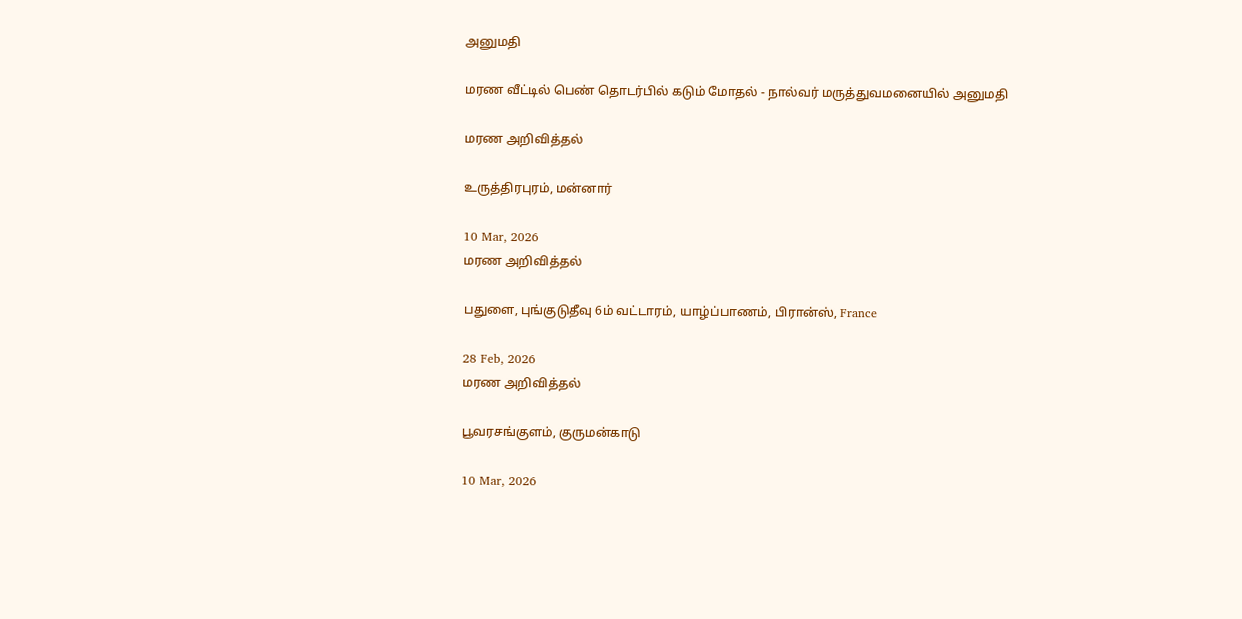அனுமதி

மரண வீட்டில் பெண் தொடர்பில் கடும் மோதல் - நால்வர் மருத்துவமனையில் அனுமதி

மரண அறிவித்தல்

உருத்திரபுரம், மன்னார்

10 Mar, 2026
மரண அறிவித்தல்

பதுளை, புங்குடுதீவு 6ம் வட்டாரம், யாழ்ப்பாணம், பிரான்ஸ், France

28 Feb, 2026
மரண அறிவித்தல்

பூவரசங்குளம், குருமன்காடு

10 Mar, 2026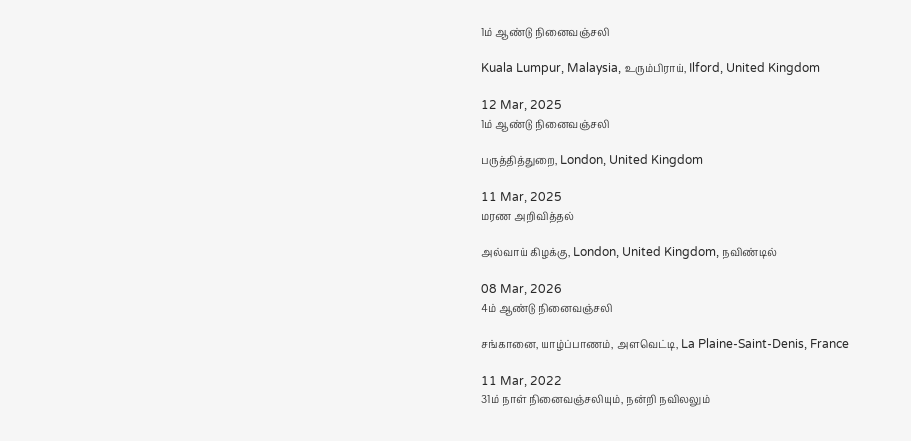1ம் ஆண்டு நினைவஞ்சலி

Kuala Lumpur, Malaysia, உரும்பிராய், Ilford, United Kingdom

12 Mar, 2025
1ம் ஆண்டு நினைவஞ்சலி

பருத்தித்துறை, London, United Kingdom

11 Mar, 2025
மரண அறிவித்தல்

அல்வாய் கிழக்கு, London, United Kingdom, நவிண்டில்

08 Mar, 2026
4ம் ஆண்டு நினைவஞ்சலி

சங்கானை, யாழ்ப்பாணம், அளவெட்டி, La Plaine-Saint-Denis, France

11 Mar, 2022
31ம் நாள் நினைவஞ்சலியும், நன்றி நவிலலும்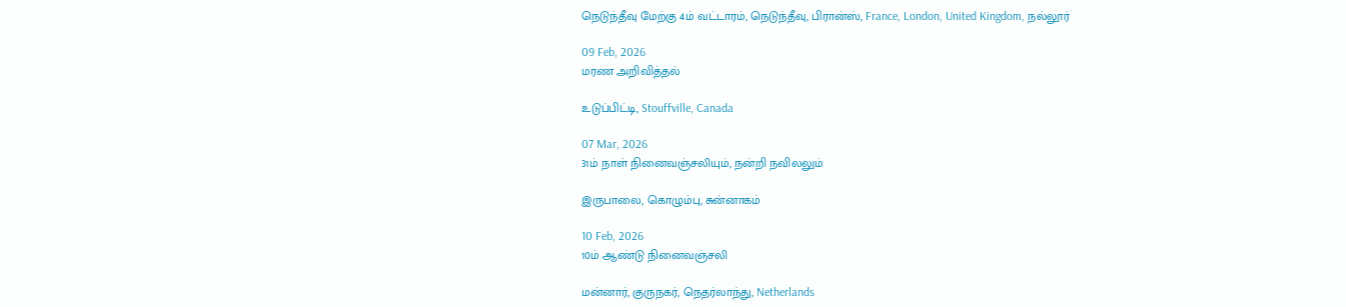நெடுந்தீவு மேற்கு 4ம் வட்டாரம், நெடுந்தீவு, பிரான்ஸ், France, London, United Kingdom, நல்லூர்

09 Feb, 2026
மரண அறிவித்தல்

உடுப்பிட்டி, Stouffville, Canada

07 Mar, 2026
31ம் நாள் நினைவஞ்சலியும், நன்றி நவிலலும்

இருபாலை, கொழும்பு, சுன்னாகம்

10 Feb, 2026
10ம் ஆண்டு நினைவஞ்சலி

மன்னார், குருநகர், நெதர்லாந்து, Netherlands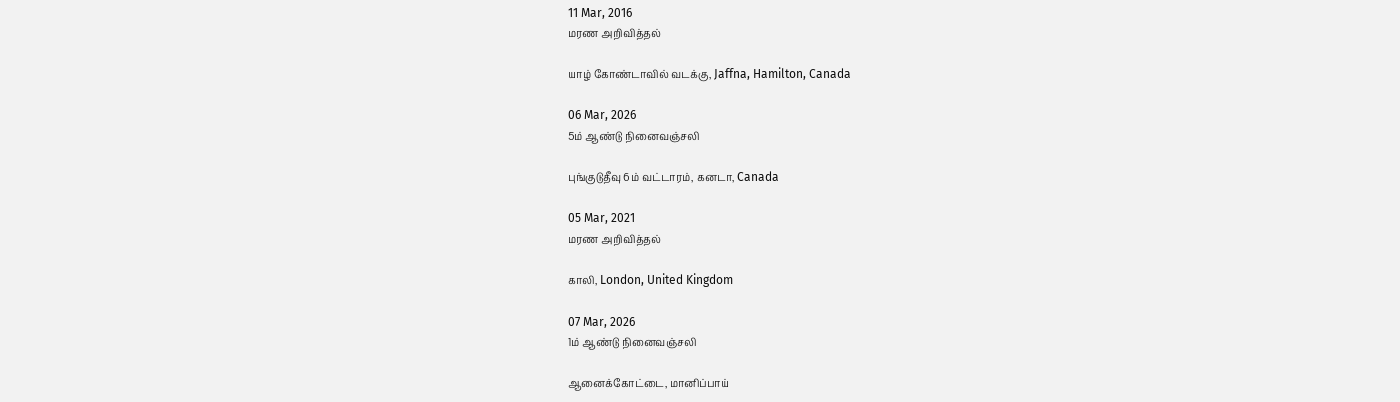11 Mar, 2016
மரண அறிவித்தல்

யாழ் கோண்டாவில் வடக்கு, Jaffna, Hamilton, Canada

06 Mar, 2026
5ம் ஆண்டு நினைவஞ்சலி

புங்குடுதீவு 6ம் வட்டாரம், கனடா, Canada

05 Mar, 2021
மரண அறிவித்தல்

காலி, London, United Kingdom

07 Mar, 2026
1ம் ஆண்டு நினைவஞ்சலி

ஆனைக்கோட்டை, மானிப்பாய்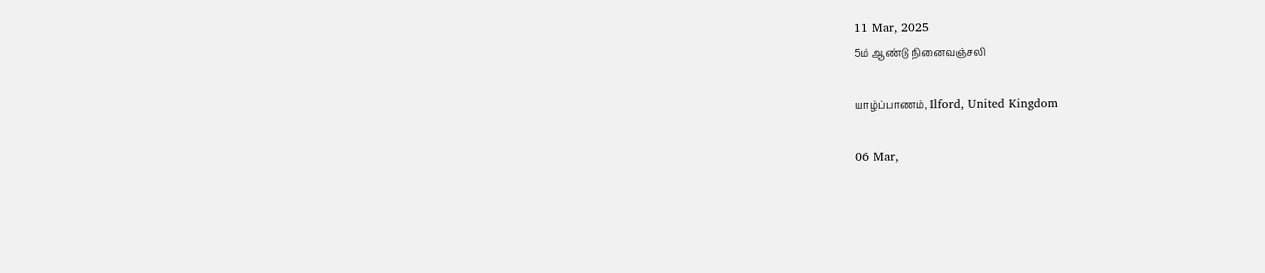11 Mar, 2025
5ம் ஆண்டு நினைவஞ்சலி

யாழ்ப்பாணம், Ilford, United Kingdom

06 Mar,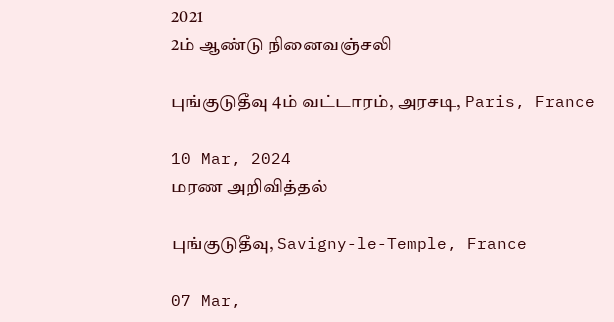2021
2ம் ஆண்டு நினைவஞ்சலி

புங்குடுதீவு 4ம் வட்டாரம், அரசடி, Paris, France

10 Mar, 2024
மரண அறிவித்தல்

புங்குடுதீவு, Savigny-le-Temple, France

07 Mar,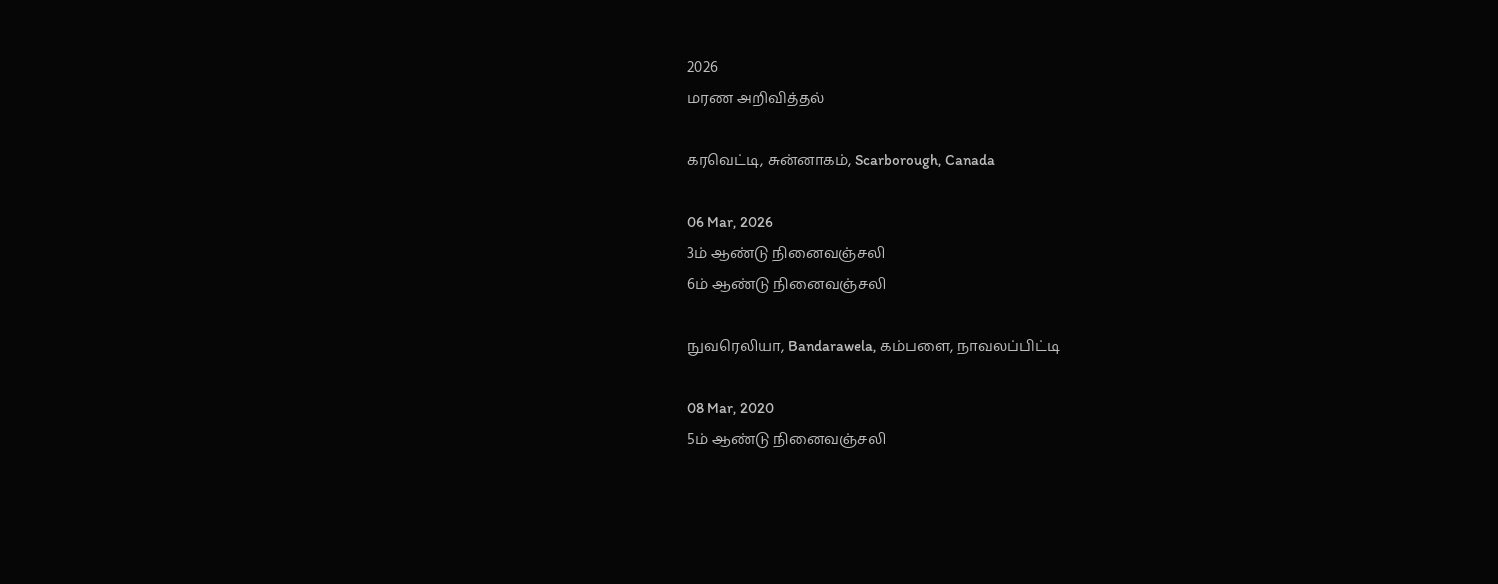2026
மரண அறிவித்தல்

கரவெட்டி, சுன்னாகம், Scarborough, Canada

06 Mar, 2026
3ம் ஆண்டு நினைவஞ்சலி
6ம் ஆண்டு நினைவஞ்சலி

நுவரெலியா, Bandarawela, கம்பளை, நாவலப்பிட்டி

08 Mar, 2020
5ம் ஆண்டு நினைவஞ்சலி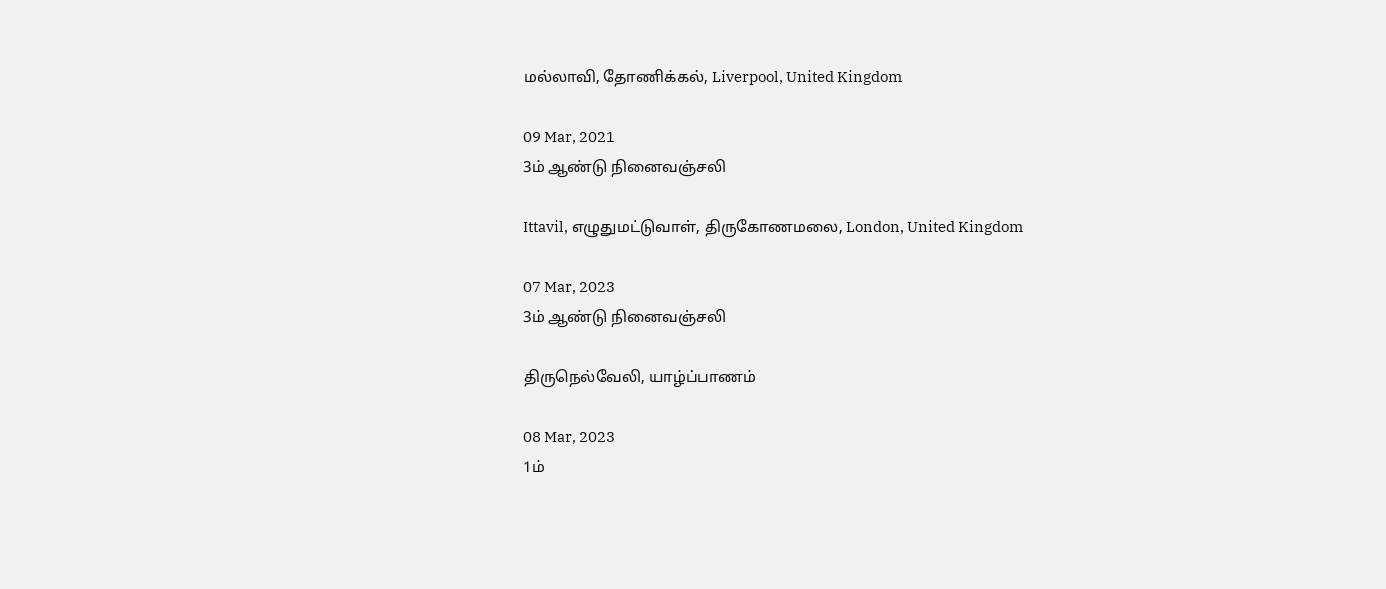மல்லாவி, தோணிக்கல், Liverpool, United Kingdom

09 Mar, 2021
3ம் ஆண்டு நினைவஞ்சலி

Ittavil, எழுதுமட்டுவாள், திருகோணமலை, London, United Kingdom

07 Mar, 2023
3ம் ஆண்டு நினைவஞ்சலி

திருநெல்வேலி, யாழ்ப்பாணம்

08 Mar, 2023
1ம்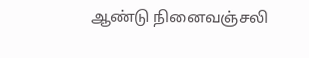ஆண்டு நினைவஞ்சலி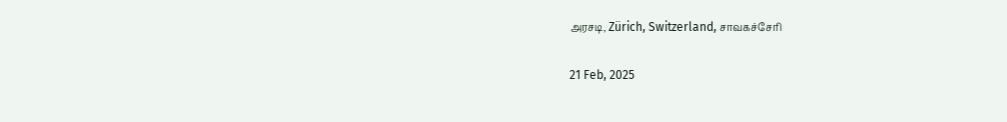அரசடி, Zürich, Switzerland, சாவகச்சேரி

21 Feb, 2025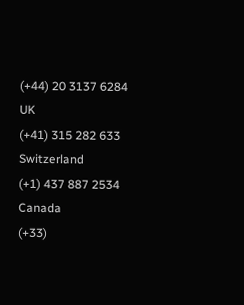(+44) 20 3137 6284
UK
(+41) 315 282 633
Switzerland
(+1) 437 887 2534
Canada
(+33)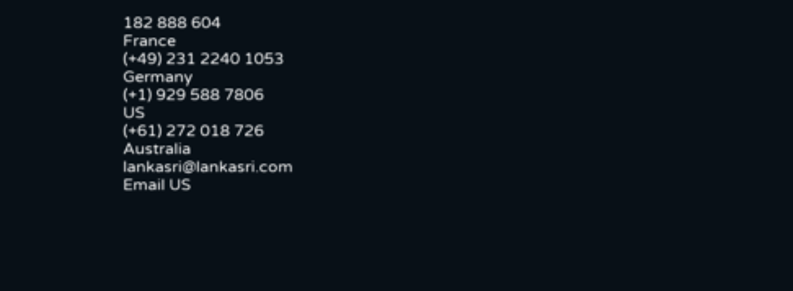182 888 604
France
(+49) 231 2240 1053
Germany
(+1) 929 588 7806
US
(+61) 272 018 726
Australia
lankasri@lankasri.com
Email US